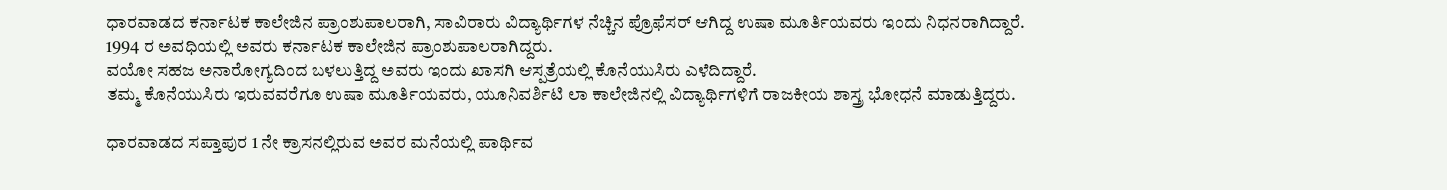ಧಾರವಾಡದ ಕರ್ನಾಟಕ ಕಾಲೇಜಿನ ಪ್ರಾಂಶುಪಾಲರಾಗಿ, ಸಾವಿರಾರು ವಿದ್ಯಾರ್ಥಿಗಳ ನೆಚ್ಚಿನ ಪ್ರೊಫೆಸರ್ ಆಗಿದ್ದ ಉಷಾ ಮೂರ್ತಿಯವರು ಇಂದು ನಿಧನರಾಗಿದ್ದಾರೆ.
1994 ರ ಅವಧಿಯಲ್ಲಿ ಅವರು ಕರ್ನಾಟಕ ಕಾಲೇಜಿನ ಪ್ರಾಂಶುಪಾಲರಾಗಿದ್ದರು.
ವಯೋ ಸಹಜ ಅನಾರೋಗ್ಯದಿಂದ ಬಳಲುತ್ತಿದ್ದ ಅವರು ಇಂದು ಖಾಸಗಿ ಆಸ್ಪತ್ರೆಯಲ್ಲಿ ಕೊನೆಯುಸಿರು ಎಳೆದಿದ್ದಾರೆ.
ತಮ್ಮ ಕೊನೆಯುಸಿರು ಇರುವವರೆಗೂ ಉಷಾ ಮೂರ್ತಿಯವರು, ಯೂನಿವರ್ಶಿಟಿ ಲಾ ಕಾಲೇಜಿನಲ್ಲಿ ವಿದ್ಯಾರ್ಥಿಗಳಿಗೆ ರಾಜಕೀಯ ಶಾಸ್ತ್ರ ಭೋಧನೆ ಮಾಡುತ್ತಿದ್ದರು.

ಧಾರವಾಡದ ಸಪ್ತಾಪುರ 1 ನೇ ಕ್ರಾಸನಲ್ಲಿರುವ ಅವರ ಮನೆಯಲ್ಲಿ ಪಾರ್ಥಿವ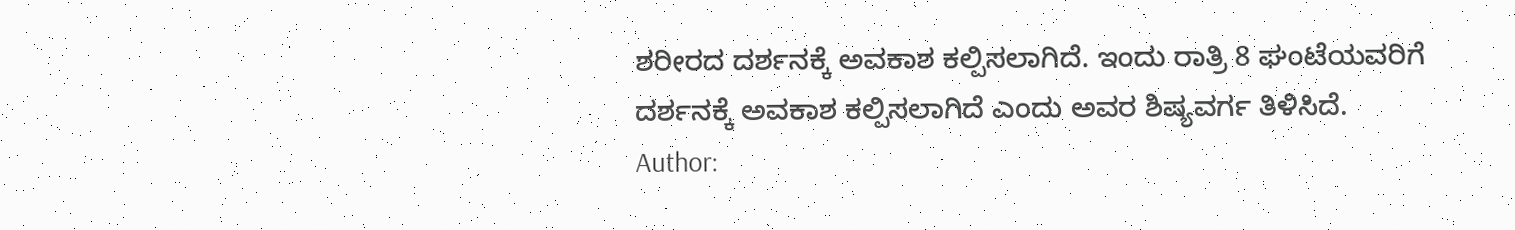ಶರೀರದ ದರ್ಶನಕ್ಕೆ ಅವಕಾಶ ಕಲ್ಪಿಸಲಾಗಿದೆ. ಇಂದು ರಾತ್ರಿ 8 ಘಂಟೆಯವರಿಗೆ ದರ್ಶನಕ್ಕೆ ಅವಕಾಶ ಕಲ್ಪಿಸಲಾಗಿದೆ ಎಂದು ಅವರ ಶಿಷ್ಯವರ್ಗ ತಿಳಿಸಿದೆ.
Author: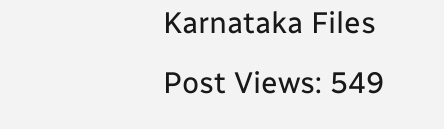Karnataka Files
Post Views: 549